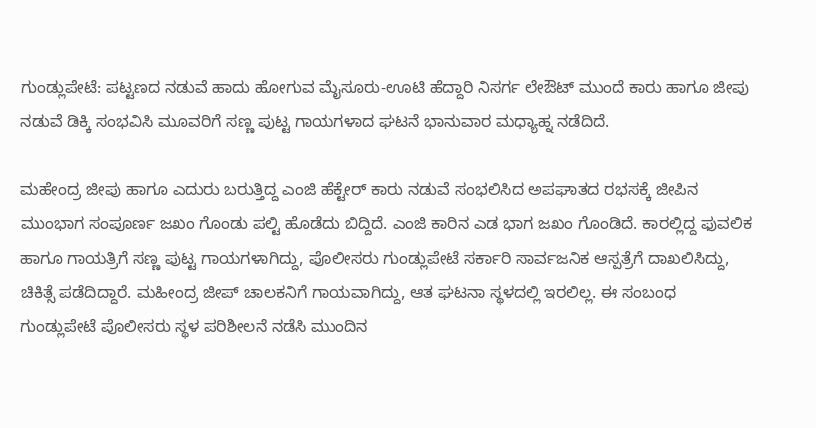ಗುಂಡ್ಲುಪೇಟೆ: ಪಟ್ಟಣದ ನಡುವೆ ಹಾದು ಹೋಗುವ ಮೈಸೂರು-ಊಟಿ ಹೆದ್ದಾರಿ ನಿಸರ್ಗ ಲೇಔಟ್ ಮುಂದೆ ಕಾರು ಹಾಗೂ ಜೀಪು ನಡುವೆ ಡಿಕ್ಕಿ ಸಂಭವಿಸಿ ಮೂವರಿಗೆ ಸಣ್ಣ ಪುಟ್ಟ ಗಾಯಗಳಾದ ಘಟನೆ ಭಾನುವಾರ ಮಧ್ಯಾಹ್ನ ನಡೆದಿದೆ.

ಮಹೇಂದ್ರ ಜೀಪು ಹಾಗೂ ಎದುರು ಬರುತ್ತಿದ್ದ ಎಂಜಿ ಹೆಕ್ಟೇರ್‌ ಕಾರು ನಡುವೆ ಸಂಭಲಿಸಿದ ಅಪಘಾತದ ರಭಸಕ್ಕೆ ಜೀಪಿನ ಮುಂಭಾಗ ಸಂಪೂರ್ಣ ಜಖಂ ಗೊಂಡು ಪಲ್ಟಿ ಹೊಡೆದು ಬಿದ್ದಿದೆ. ಎಂಜಿ ಕಾರಿನ ಎಡ ಭಾಗ ಜಖಂ ಗೊಂಡಿದೆ. ಕಾರಲ್ಲಿದ್ದ ಫುವಲಿಕ ಹಾಗೂ ಗಾಯತ್ರಿಗೆ ಸಣ್ಣ ಪುಟ್ಟ ಗಾಯಗಳಾಗಿದ್ದು, ಪೊಲೀಸರು ಗುಂಡ್ಲುಪೇಟೆ ಸರ್ಕಾರಿ ಸಾರ್ವಜನಿಕ ಆಸ್ಪತ್ರೆಗೆ ದಾಖಲಿಸಿದ್ದು, ಚಿಕಿತ್ಸೆ ಪಡೆದಿದ್ದಾರೆ. ಮಹೀಂದ್ರ ಜೀಪ್ ಚಾಲಕನಿಗೆ ಗಾಯವಾಗಿದ್ದು, ಆತ ಘಟನಾ ಸ್ಥಳದಲ್ಲಿ ಇರಲಿಲ್ಲ. ಈ ಸಂಬಂಧ ಗುಂಡ್ಲುಪೇಟೆ ಪೊಲೀಸರು ಸ್ಥಳ ಪರಿಶೀಲನೆ ನಡೆಸಿ ಮುಂದಿನ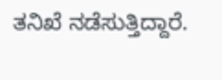ತನಿಖೆ ನಡೆಸುತ್ತಿದ್ದಾರೆ.